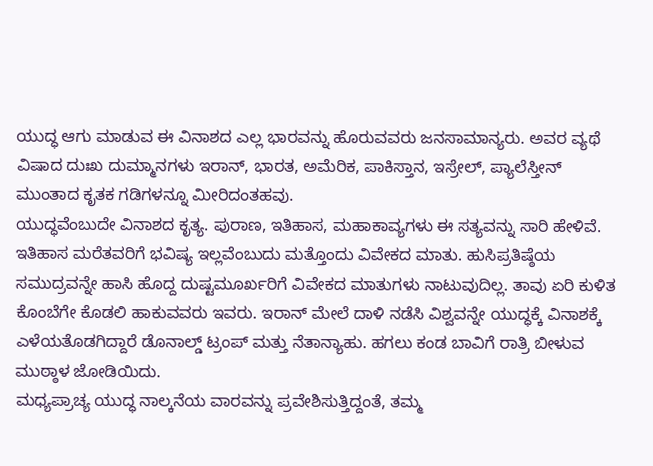ಯುದ್ಧ ಆಗು ಮಾಡುವ ಈ ವಿನಾಶದ ಎಲ್ಲ ಭಾರವನ್ನು ಹೊರುವವರು ಜನಸಾಮಾನ್ಯರು. ಅವರ ವ್ಯಥೆ ವಿಷಾದ ದುಃಖ ದುಮ್ಮಾನಗಳು ಇರಾನ್, ಭಾರತ, ಅಮೆರಿಕ, ಪಾಕಿಸ್ತಾನ, ಇಸ್ರೇಲ್, ಪ್ಯಾಲೆಸ್ತೀನ್ ಮುಂತಾದ ಕೃತಕ ಗಡಿಗಳನ್ನೂ ಮೀರಿದಂತಹವು.
ಯುದ್ಧವೆಂಬುದೇ ವಿನಾಶದ ಕೃತ್ಯ. ಪುರಾಣ, ಇತಿಹಾಸ, ಮಹಾಕಾವ್ಯಗಳು ಈ ಸತ್ಯವನ್ನು ಸಾರಿ ಹೇಳಿವೆ. ಇತಿಹಾಸ ಮರೆತವರಿಗೆ ಭವಿಷ್ಯ ಇಲ್ಲವೆಂಬುದು ಮತ್ತೊಂದು ವಿವೇಕದ ಮಾತು. ಹುಸಿಪ್ರತಿಷ್ಠೆಯ ಸಮುದ್ರವನ್ನೇ ಹಾಸಿ ಹೊದ್ದ ದುಷ್ಟಮೂರ್ಖರಿಗೆ ವಿವೇಕದ ಮಾತುಗಳು ನಾಟುವುದಿಲ್ಲ. ತಾವು ಏರಿ ಕುಳಿತ ಕೊಂಬೆಗೇ ಕೊಡಲಿ ಹಾಕುವವರು ಇವರು. ಇರಾನ್ ಮೇಲೆ ದಾಳಿ ನಡೆಸಿ ವಿಶ್ವವನ್ನೇ ಯುದ್ಧಕ್ಕೆ ವಿನಾಶಕ್ಕೆ ಎಳೆಯತೊಡಗಿದ್ದಾರೆ ಡೊನಾಲ್ಡ್ ಟ್ರಂಪ್ ಮತ್ತು ನೆತಾನ್ಯಾಹು. ಹಗಲು ಕಂಡ ಬಾವಿಗೆ ರಾತ್ರಿ ಬೀಳುವ ಮುಠ್ಠಾಳ ಜೋಡಿಯಿದು.
ಮಧ್ಯಪ್ರಾಚ್ಯ ಯುದ್ಧ ನಾಲ್ಕನೆಯ ವಾರವನ್ನು ಪ್ರವೇಶಿಸುತ್ತಿದ್ದಂತೆ, ತಮ್ಮ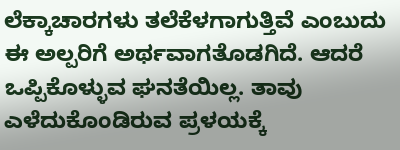ಲೆಕ್ಕಾಚಾರಗಳು ತಲೆಕೆಳಗಾಗುತ್ತಿವೆ ಎಂಬುದು ಈ ಅಲ್ಪರಿಗೆ ಅರ್ಥವಾಗತೊಡಗಿದೆ. ಆದರೆ ಒಪ್ಪಿಕೊಳ್ಳುವ ಘನತೆಯಿಲ್ಲ. ತಾವು ಎಳೆದುಕೊಂಡಿರುವ ಪ್ರಳಯಕ್ಕೆ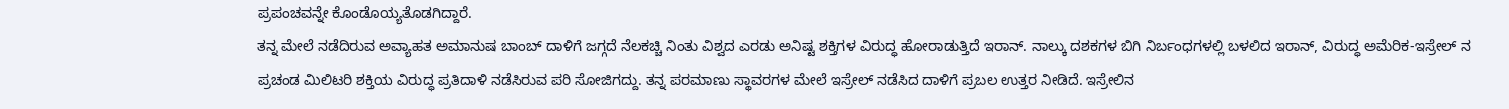ಪ್ರಪಂಚವನ್ನೇ ಕೊಂಡೊಯ್ಯತೊಡಗಿದ್ದಾರೆ.
ತನ್ನ ಮೇಲೆ ನಡೆದಿರುವ ಅವ್ಯಾಹತ ಅಮಾನುಷ ಬಾಂಬ್ ದಾಳಿಗೆ ಜಗ್ಗದೆ ನೆಲಕಚ್ಚಿ ನಿಂತು ವಿಶ್ವದ ಎರಡು ಅನಿಷ್ಟ ಶಕ್ತಿಗಳ ವಿರುದ್ಧ ಹೋರಾಡುತ್ತಿದೆ ಇರಾನ್. ನಾಲ್ಕು ದಶಕಗಳ ಬಿಗಿ ನಿರ್ಬಂಧಗಳಲ್ಲಿ ಬಳಲಿದ ಇರಾನ್, ವಿರುದ್ಧ ಅಮೆರಿಕ-ಇಸ್ರೇಲ್ ನ ಪ್ರಚಂಡ ಮಿಲಿಟರಿ ಶಕ್ತಿಯ ವಿರುದ್ಧ ಪ್ರತಿದಾಳಿ ನಡೆಸಿರುವ ಪರಿ ಸೋಜಿಗದ್ದು. ತನ್ನ ಪರಮಾಣು ಸ್ಥಾವರಗಳ ಮೇಲೆ ಇಸ್ರೇಲ್ ನಡೆಸಿದ ದಾಳಿಗೆ ಪ್ರಬಲ ಉತ್ತರ ನೀಡಿದೆ. ಇಸ್ರೇಲಿನ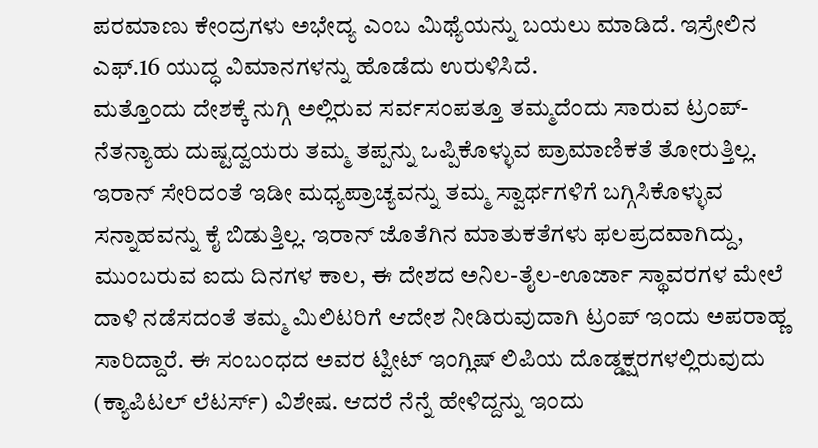ಪರಮಾಣು ಕೇಂದ್ರಗಳು ಅಭೇದ್ಯ ಎಂಬ ಮಿಥ್ಯೆಯನ್ನು ಬಯಲು ಮಾಡಿದೆ. ಇಸ್ರೇಲಿನ ಎಫ್.16 ಯುದ್ಧ ವಿಮಾನಗಳನ್ನು ಹೊಡೆದು ಉರುಳಿಸಿದೆ.
ಮತ್ತೊಂದು ದೇಶಕ್ಕೆ ನುಗ್ಗಿ ಅಲ್ಲಿರುವ ಸರ್ವಸಂಪತ್ತೂ ತಮ್ಮದೆಂದು ಸಾರುವ ಟ್ರಂಪ್- ನೆತನ್ಯಾಹು ದುಷ್ಟದ್ವಯರು ತಮ್ಮ ತಪ್ಪನ್ನು ಒಪ್ಪಿಕೊಳ್ಳುವ ಪ್ರಾಮಾಣಿಕತೆ ತೋರುತ್ತಿಲ್ಲ. ಇರಾನ್ ಸೇರಿದಂತೆ ಇಡೀ ಮಧ್ಯಪ್ರಾಚ್ಯವನ್ನು ತಮ್ಮ ಸ್ವಾರ್ಥಗಳಿಗೆ ಬಗ್ಗಿಸಿಕೊಳ್ಳುವ ಸನ್ನಾಹವನ್ನು ಕೈ ಬಿಡುತ್ತಿಲ್ಲ. ಇರಾನ್ ಜೊತೆಗಿನ ಮಾತುಕತೆಗಳು ಫಲಪ್ರದವಾಗಿದ್ದು, ಮುಂಬರುವ ಐದು ದಿನಗಳ ಕಾಲ, ಈ ದೇಶದ ಅನಿಲ-ತೈಲ-ಊರ್ಜಾ ಸ್ಥಾವರಗಳ ಮೇಲೆ ದಾಳಿ ನಡೆಸದಂತೆ ತಮ್ಮ ಮಿಲಿಟರಿಗೆ ಆದೇಶ ನೀಡಿರುವುದಾಗಿ ಟ್ರಂಪ್ ಇಂದು ಅಪರಾಹ್ಣ ಸಾರಿದ್ದಾರೆ. ಈ ಸಂಬಂಧದ ಅವರ ಟ್ವೀಟ್ ಇಂಗ್ಲಿಷ್ ಲಿಪಿಯ ದೊಡ್ಡಕ್ಷರಗಳಲ್ಲಿರುವುದು (ಕ್ಯಾಪಿಟಲ್ ಲೆಟರ್ಸ್) ವಿಶೇಷ. ಆದರೆ ನೆನ್ನೆ ಹೇಳಿದ್ದನ್ನು ಇಂದು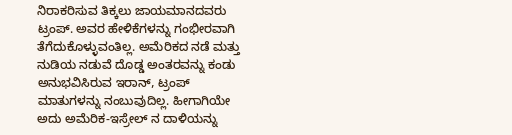ನಿರಾಕರಿಸುವ ತಿಕ್ಕಲು ಜಾಯಮಾನದವರು ಟ್ರಂಪ್. ಅವರ ಹೇಳಿಕೆಗಳನ್ನು ಗಂಭೀರವಾಗಿ ತೆಗೆದುಕೊಳ್ಳುವಂತಿಲ್ಲ. ಅಮೆರಿಕದ ನಡೆ ಮತ್ತು ನುಡಿಯ ನಡುವೆ ದೊಡ್ಡ ಅಂತರವನ್ನು ಕಂಡು ಅನುಭವಿಸಿರುವ ಇರಾನ್, ಟ್ರಂಪ್ ಮಾತುಗಳನ್ನು ನಂಬುವುದಿಲ್ಲ. ಹೀಗಾಗಿಯೇ ಅದು ಅಮೆರಿಕ-ಇಸ್ರೇಲ್ ನ ದಾಳಿಯನ್ನು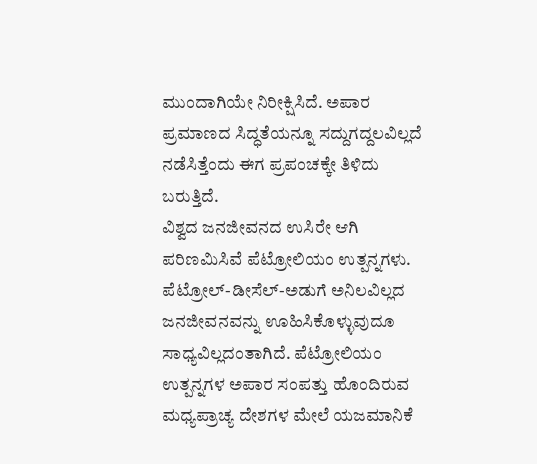ಮುಂದಾಗಿಯೇ ನಿರೀಕ್ಷಿಸಿದೆ. ಅಪಾರ ಪ್ರಮಾಣದ ಸಿದ್ಧತೆಯನ್ನೂ ಸದ್ದುಗದ್ದಲವಿಲ್ಲದೆ ನಡೆಸಿತ್ತೆಂದು ಈಗ ಪ್ರಪಂಚಕ್ಕೇ ತಿಳಿದು ಬರುತ್ತಿದೆ.
ವಿಶ್ವದ ಜನಜೀವನದ ಉಸಿರೇ ಆಗಿ ಪರಿಣಮಿಸಿವೆ ಪೆಟ್ರೋಲಿಯಂ ಉತ್ಪನ್ನಗಳು. ಪೆಟ್ರೋಲ್-ಡೀಸೆಲ್-ಅಡುಗೆ ಅನಿಲವಿಲ್ಲದ ಜನಜೀವನವನ್ನು ಊಹಿಸಿಕೊಳ್ಳುವುದೂ ಸಾಧ್ಯವಿಲ್ಲದಂತಾಗಿದೆ. ಪೆಟ್ರೋಲಿಯಂ ಉತ್ಪನ್ನಗಳ ಅಪಾರ ಸಂಪತ್ತು ಹೊಂದಿರುವ ಮಧ್ಯಪ್ರಾಚ್ಯ ದೇಶಗಳ ಮೇಲೆ ಯಜಮಾನಿಕೆ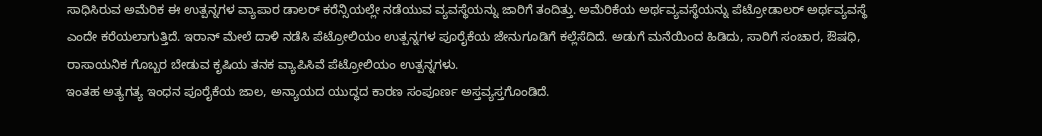ಸಾಧಿಸಿರುವ ಅಮೆರಿಕ ಈ ಉತ್ಪನ್ನಗಳ ವ್ಯಾಪಾರ ಡಾಲರ್ ಕರೆನ್ಸಿಯಲ್ಲೇ ನಡೆಯುವ ವ್ಯವಸ್ಥೆಯನ್ನು ಜಾರಿಗೆ ತಂದಿತ್ತು. ಅಮೆರಿಕೆಯ ಅರ್ಥವ್ಯವಸ್ಥೆಯನ್ನು ಪೆಟ್ರೋಡಾಲರ್ ಅರ್ಥವ್ಯವಸ್ಥೆ ಎಂದೇ ಕರೆಯಲಾಗುತ್ತಿದೆ. ಇರಾನ್ ಮೇಲೆ ದಾಳಿ ನಡೆಸಿ ಪೆಟ್ರೋಲಿಯಂ ಉತ್ಪನ್ನಗಳ ಪೂರೈಕೆಯ ಜೇನುಗೂಡಿಗೆ ಕಲ್ಲೆಸೆದಿದೆ. ಅಡುಗೆ ಮನೆಯಿಂದ ಹಿಡಿದು, ಸಾರಿಗೆ ಸಂಚಾರ, ಔಷಧಿ, ರಾಸಾಯನಿಕ ಗೊಬ್ಬರ ಬೇಡುವ ಕೃಷಿಯ ತನಕ ವ್ಯಾಪಿಸಿವೆ ಪೆಟ್ರೋಲಿಯಂ ಉತ್ಪನ್ನಗಳು.
ಇಂತಹ ಅತ್ಯಗತ್ಯ ಇಂಧನ ಪೂರೈಕೆಯ ಜಾಲ, ಅನ್ಯಾಯದ ಯುದ್ಧದ ಕಾರಣ ಸಂಪೂರ್ಣ ಅಸ್ತವ್ಯಸ್ತಗೊಂಡಿದೆ.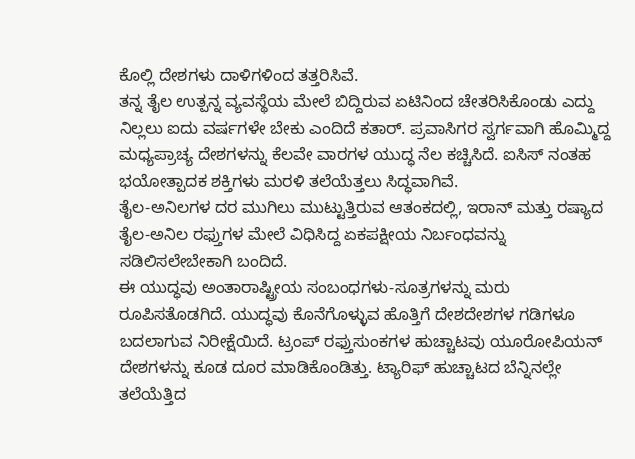ಕೊಲ್ಲಿ ದೇಶಗಳು ದಾಳಿಗಳಿಂದ ತತ್ತರಿಸಿವೆ.
ತನ್ನ ತೈಲ ಉತ್ಪನ್ನ ವ್ಯವಸ್ಥೆಯ ಮೇಲೆ ಬಿದ್ದಿರುವ ಏಟಿನಿಂದ ಚೇತರಿಸಿಕೊಂಡು ಎದ್ದು ನಿಲ್ಲಲು ಐದು ವರ್ಷಗಳೇ ಬೇಕು ಎಂದಿದೆ ಕತಾರ್. ಪ್ರವಾಸಿಗರ ಸ್ವರ್ಗವಾಗಿ ಹೊಮ್ಮಿದ್ದ ಮಧ್ಯಪ್ರಾಚ್ಯ ದೇಶಗಳನ್ನು ಕೆಲವೇ ವಾರಗಳ ಯುದ್ಧ ನೆಲ ಕಚ್ಚಿಸಿದೆ. ಐಸಿಸ್ ನಂತಹ ಭಯೋತ್ಪಾದಕ ಶಕ್ತಿಗಳು ಮರಳಿ ತಲೆಯೆತ್ತಲು ಸಿದ್ಧವಾಗಿವೆ.
ತೈಲ-ಅನಿಲಗಳ ದರ ಮುಗಿಲು ಮುಟ್ಟುತ್ತಿರುವ ಆತಂಕದಲ್ಲಿ, ಇರಾನ್ ಮತ್ತು ರಷ್ಯಾದ ತೈಲ-ಅನಿಲ ರಫ್ತುಗಳ ಮೇಲೆ ವಿಧಿಸಿದ್ದ ಏಕಪಕ್ಷೀಯ ನಿರ್ಬಂಧವನ್ನು ಸಡಿಲಿಸಲೇಬೇಕಾಗಿ ಬಂದಿದೆ.
ಈ ಯುದ್ಧವು ಅಂತಾರಾಷ್ಟ್ರೀಯ ಸಂಬಂಧಗಳು-ಸೂತ್ರಗಳನ್ನು ಮರು ರೂಪಿಸತೊಡಗಿದೆ. ಯುದ್ಧವು ಕೊನೆಗೊಳ್ಳುವ ಹೊತ್ತಿಗೆ ದೇಶದೇಶಗಳ ಗಡಿಗಳೂ ಬದಲಾಗುವ ನಿರೀಕ್ಷೆಯಿದೆ. ಟ್ರಂಪ್ ರಫ್ತುಸುಂಕಗಳ ಹುಚ್ಚಾಟವು ಯೂರೋಪಿಯನ್ ದೇಶಗಳನ್ನು ಕೂಡ ದೂರ ಮಾಡಿಕೊಂಡಿತ್ತು. ಟ್ಯಾರಿಫ್ ಹುಚ್ಚಾಟದ ಬೆನ್ನಿನಲ್ಲೇ ತಲೆಯೆತ್ತಿದ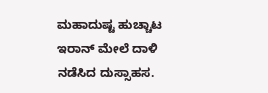ಮಹಾದುಷ್ಟ ಹುಚ್ಚಾಟ ಇರಾನ್ ಮೇಲೆ ದಾಳಿ ನಡೆಸಿದ ದುಸ್ಸಾಹಸ.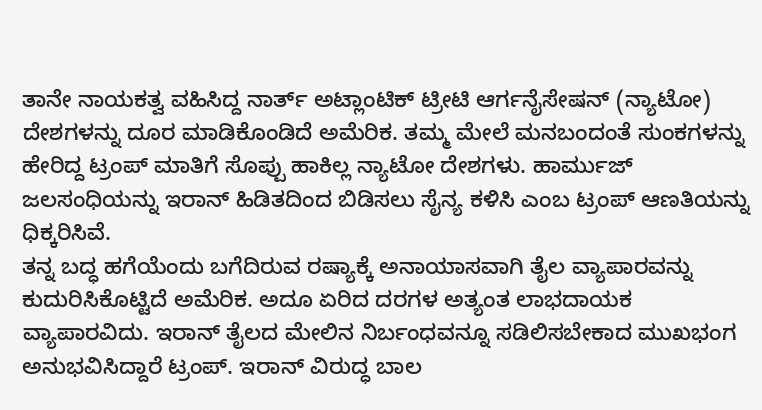ತಾನೇ ನಾಯಕತ್ವ ವಹಿಸಿದ್ದ ನಾರ್ತ್ ಅಟ್ಲಾಂಟಿಕ್ ಟ್ರೀಟಿ ಆರ್ಗನೈಸೇಷನ್ (ನ್ಯಾಟೋ) ದೇಶಗಳನ್ನು ದೂರ ಮಾಡಿಕೊಂಡಿದೆ ಅಮೆರಿಕ. ತಮ್ಮ ಮೇಲೆ ಮನಬಂದಂತೆ ಸುಂಕಗಳನ್ನು ಹೇರಿದ್ದ ಟ್ರಂಪ್ ಮಾತಿಗೆ ಸೊಪ್ಪು ಹಾಕಿಲ್ಲ ನ್ಯಾಟೋ ದೇಶಗಳು. ಹಾರ್ಮುಜ್ ಜಲಸಂಧಿಯನ್ನು ಇರಾನ್ ಹಿಡಿತದಿಂದ ಬಿಡಿಸಲು ಸೈನ್ಯ ಕಳಿಸಿ ಎಂಬ ಟ್ರಂಪ್ ಆಣತಿಯನ್ನು ಧಿಕ್ಕರಿಸಿವೆ.
ತನ್ನ ಬದ್ಧ ಹಗೆಯೆಂದು ಬಗೆದಿರುವ ರಷ್ಯಾಕ್ಕೆ ಅನಾಯಾಸವಾಗಿ ತೈಲ ವ್ಯಾಪಾರವನ್ನು ಕುದುರಿಸಿಕೊಟ್ಟಿದೆ ಅಮೆರಿಕ. ಅದೂ ಏರಿದ ದರಗಳ ಅತ್ಯಂತ ಲಾಭದಾಯಕ ವ್ಯಾಪಾರವಿದು. ಇರಾನ್ ತೈಲದ ಮೇಲಿನ ನಿರ್ಬಂಧವನ್ನೂ ಸಡಿಲಿಸಬೇಕಾದ ಮುಖಭಂಗ ಅನುಭವಿಸಿದ್ದಾರೆ ಟ್ರಂಪ್. ಇರಾನ್ ವಿರುದ್ಧ ಬಾಲ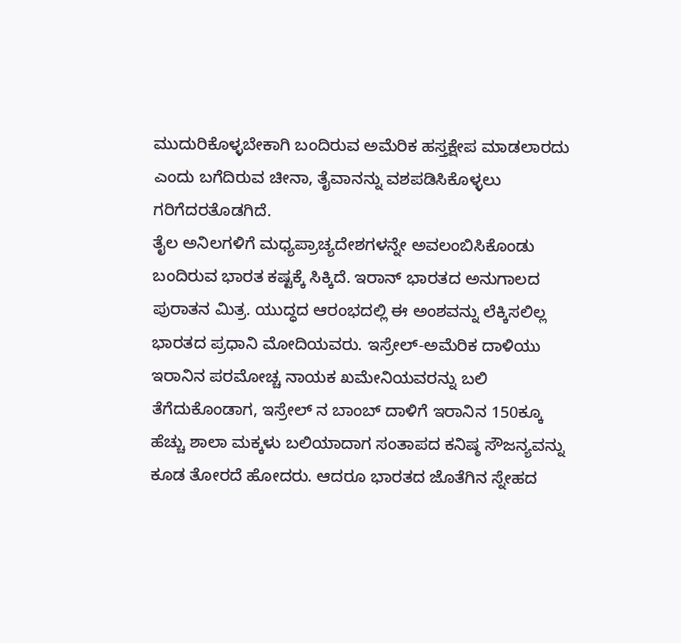ಮುದುರಿಕೊಳ್ಳಬೇಕಾಗಿ ಬಂದಿರುವ ಅಮೆರಿಕ ಹಸ್ತಕ್ಷೇಪ ಮಾಡಲಾರದು ಎಂದು ಬಗೆದಿರುವ ಚೀನಾ, ತೈವಾನನ್ನು ವಶಪಡಿಸಿಕೊಳ್ಳಲು ಗರಿಗೆದರತೊಡಗಿದೆ.
ತೈಲ ಅನಿಲಗಳಿಗೆ ಮಧ್ಯಪ್ರಾಚ್ಯದೇಶಗಳನ್ನೇ ಅವಲಂಬಿಸಿಕೊಂಡು ಬಂದಿರುವ ಭಾರತ ಕಷ್ಟಕ್ಕೆ ಸಿಕ್ಕಿದೆ. ಇರಾನ್ ಭಾರತದ ಅನುಗಾಲದ ಪುರಾತನ ಮಿತ್ರ. ಯುದ್ಧದ ಆರಂಭದಲ್ಲಿ ಈ ಅಂಶವನ್ನು ಲೆಕ್ಕಿಸಲಿಲ್ಲ ಭಾರತದ ಪ್ರಧಾನಿ ಮೋದಿಯವರು. ಇಸ್ರೇಲ್-ಅಮೆರಿಕ ದಾಳಿಯು ಇರಾನಿನ ಪರಮೋಚ್ಚ ನಾಯಕ ಖಮೇನಿಯವರನ್ನು ಬಲಿ ತೆಗೆದುಕೊಂಡಾಗ, ಇಸ್ರೇಲ್ ನ ಬಾಂಬ್ ದಾಳಿಗೆ ಇರಾನಿನ 150ಕ್ಕೂ ಹೆಚ್ಚು ಶಾಲಾ ಮಕ್ಕಳು ಬಲಿಯಾದಾಗ ಸಂತಾಪದ ಕನಿಷ್ಠ ಸೌಜನ್ಯವನ್ನು ಕೂಡ ತೋರದೆ ಹೋದರು. ಆದರೂ ಭಾರತದ ಜೊತೆಗಿನ ಸ್ನೇಹದ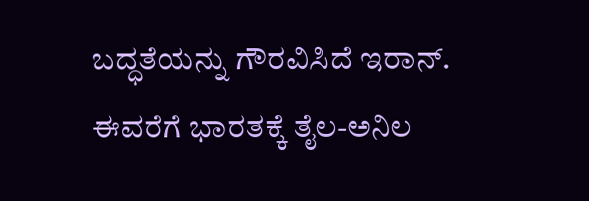ಬದ್ಧತೆಯನ್ನು ಗೌರವಿಸಿದೆ ಇರಾನ್. ಈವರೆಗೆ ಭಾರತಕ್ಕೆ ತೈಲ-ಅನಿಲ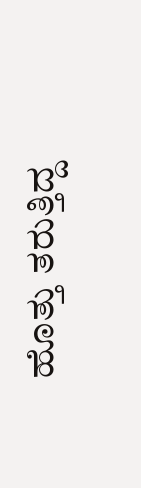ಹೊತ್ತು ತರುತ್ತಿದ್ದ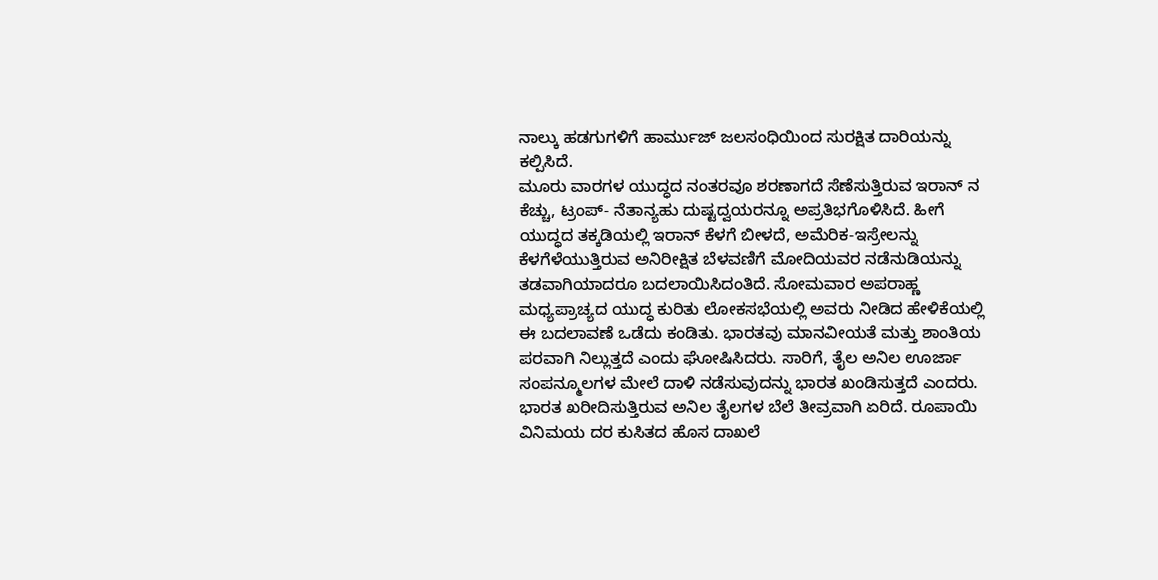ನಾಲ್ಕು ಹಡಗುಗಳಿಗೆ ಹಾರ್ಮುಜ್ ಜಲಸಂಧಿಯಿಂದ ಸುರಕ್ಷಿತ ದಾರಿಯನ್ನು ಕಲ್ಪಿಸಿದೆ.
ಮೂರು ವಾರಗಳ ಯುದ್ಧದ ನಂತರವೂ ಶರಣಾಗದೆ ಸೆಣೆಸುತ್ತಿರುವ ಇರಾನ್ ನ ಕೆಚ್ಚು, ಟ್ರಂಪ್- ನೆತಾನ್ಯಹು ದುಷ್ಟದ್ವಯರನ್ನೂ ಅಪ್ರತಿಭಗೊಳಿಸಿದೆ. ಹೀಗೆ ಯುದ್ಧದ ತಕ್ಕಡಿಯಲ್ಲಿ ಇರಾನ್ ಕೆಳಗೆ ಬೀಳದೆ, ಅಮೆರಿಕ-ಇಸ್ರೇಲನ್ನು ಕೆಳಗೆಳೆಯುತ್ತಿರುವ ಅನಿರೀಕ್ಷಿತ ಬೆಳವಣಿಗೆ ಮೋದಿಯವರ ನಡೆನುಡಿಯನ್ನು ತಡವಾಗಿಯಾದರೂ ಬದಲಾಯಿಸಿದಂತಿದೆ. ಸೋಮವಾರ ಅಪರಾಹ್ಣ ಮಧ್ಯಪ್ರಾಚ್ಯದ ಯುದ್ಧ ಕುರಿತು ಲೋಕಸಭೆಯಲ್ಲಿ ಅವರು ನೀಡಿದ ಹೇಳಿಕೆಯಲ್ಲಿ ಈ ಬದಲಾವಣೆ ಒಡೆದು ಕಂಡಿತು. ಭಾರತವು ಮಾನವೀಯತೆ ಮತ್ತು ಶಾಂತಿಯ ಪರವಾಗಿ ನಿಲ್ಲುತ್ತದೆ ಎಂದು ಘೋಷಿಸಿದರು. ಸಾರಿಗೆ, ತೈಲ ಅನಿಲ ಊರ್ಜಾ ಸಂಪನ್ಮೂಲಗಳ ಮೇಲೆ ದಾಳಿ ನಡೆಸುವುದನ್ನು ಭಾರತ ಖಂಡಿಸುತ್ತದೆ ಎಂದರು.
ಭಾರತ ಖರೀದಿಸುತ್ತಿರುವ ಅನಿಲ ತೈಲಗಳ ಬೆಲೆ ತೀವ್ರವಾಗಿ ಏರಿದೆ. ರೂಪಾಯಿ ವಿನಿಮಯ ದರ ಕುಸಿತದ ಹೊಸ ದಾಖಲೆ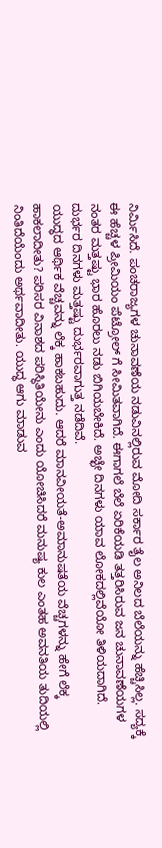ನಿರ್ಮಿಸಿದೆ. ಪಂಚರಾಜ್ಯಗಳ ಚುನಾವಣೆಯ ನಡುವಿನಲ್ಲಿರುವ ಮೋದಿ ಸರ್ಕಾರ ತೈಲ ಅನಿಲದ ಬೆಲೆಯನ್ನು ಹೆಚ್ಚಿಸಿಲ್ಲ. ಸದ್ಯಕ್ಕೆ ಈ ಹೆಚ್ಚಳ ಪ್ರೀಮಿಯಂ ಪೆಟ್ರೋಲ್ ಗೆ ಸೀಮಿತವಾಗಿದೆ. ಈಗಾಗಲೆ ಬೆಲೆ ಏರಿಕೆಯಡಿ ತತ್ತರಿಸಿರುವ ಜನ ಚುನಾವಣೆಯಗಳ ನಂತರ ಮತ್ತಷ್ಟು ಭಾರ ಹೊರಲು ನಡು ಬಿಗಿಯಬೇಕಿದೆ. ಅಚ್ಛೇ ದಿನಗಳು ಯಾವ ಲೋಕದಲ್ಲಿವೆಯೋ ತಿಳಿಯದಾಗಿದೆ. ದುರ್ಭರ ದಿನಗಳು ಮತ್ತಷ್ಟು ದುರ್ಭರವಾಗುತ್ತ ನಡೆದಿವೆ.
ಯುದ್ಧದ ಆರ್ಥಿಕ ವೆಚ್ಚವನ್ನು ಲೆಕ್ಕ ಹಾಕಬಹುದು. ಆದರೆ ಮಾನವೀಯತೆ-ಅಮಾನುಷತೆಯ ವೆಚ್ಚಗಳನ್ನು ಹೇಗೆ ಲೆಕ್ಕ ಹಾಕಲಾದೀತು? ಪರಿಸರ ವಿನಾಶದ ಪರಿಸ್ಥಿತಿಯೇನು ಎಂದು ಯೋಚಿಸಿದರೆ ಮನುಷ್ಯ ಕುಲ ಎಂತಹ ಅವನತಿಯ ತುದಿಯಲ್ಲಿ ನಿಂತಿದೆಯೆಂದು ಅರ್ಥವಾದೀತು. ಯುದ್ಧ ಆಗು ಮಾಡುವ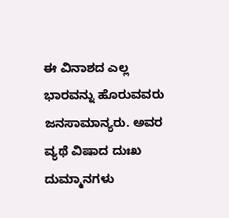ಈ ವಿನಾಶದ ಎಲ್ಲ ಭಾರವನ್ನು ಹೊರುವವರು ಜನಸಾಮಾನ್ಯರು. ಅವರ ವ್ಯಥೆ ವಿಷಾದ ದುಃಖ ದುಮ್ಮಾನಗಳು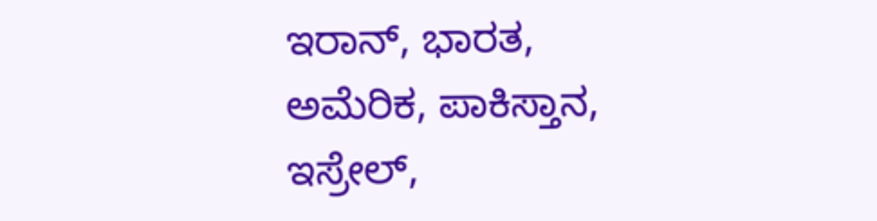ಇರಾನ್, ಭಾರತ, ಅಮೆರಿಕ, ಪಾಕಿಸ್ತಾನ, ಇಸ್ರೇಲ್,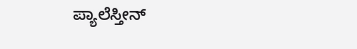ಪ್ಯಾಲೆಸ್ತೀನ್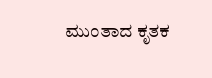ಮುಂತಾದ ಕೃತಕ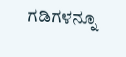ಗಡಿಗಳನ್ನೂ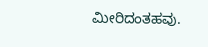ಮೀರಿದಂತಹವು.